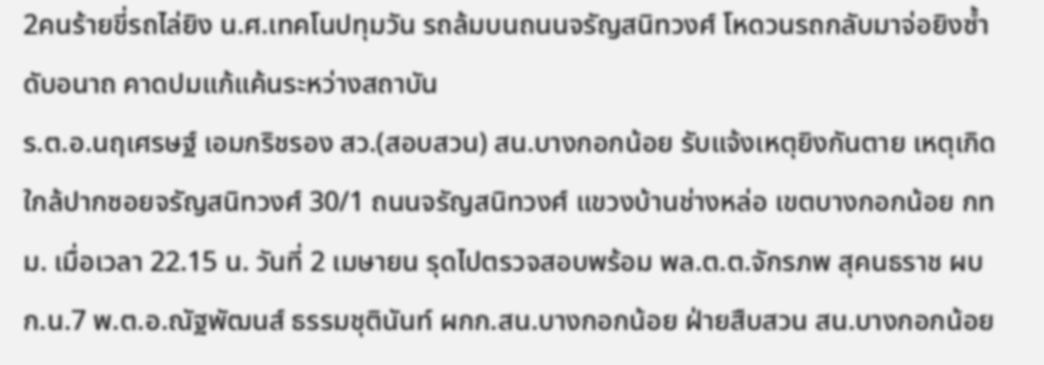2คนร้ายขี่รถไล่ยิง น.ศ.เทคโนปทุมวัน รถล้มบนถนนจรัญสนิทวงศ์ โหดวนรถกลับมาจ่อยิงซ้ำดับอนาถ คาดปมแก้แค้นระหว่างสถาบัน
ร.ต.อ.นฤเศรษฐ์ เอมกริชรอง สว.(สอบสวน) สน.บางกอกน้อย รับแจ้งเหตุยิงกันตาย เหตุเกิดใกล้ปากซอยจรัญสนิทวงศ์ 30/1 ถนนจรัญสนิทวงศ์ แขวงบ้านช่างหล่อ เขตบางกอกน้อย กทม. เมื่อเวลา 22.15 น. วันที่ 2 เมษายน รุดไปตรวจสอบพร้อม พล.ต.ต.จักรภพ สุคนธราช ผบก.น.7 พ.ต.อ.ณัฐพัฒนส์ ธรรมชุตินันท์ ผกก.สน.บางกอกน้อย ฝ่ายสืบสวน สน.บางกอกน้อย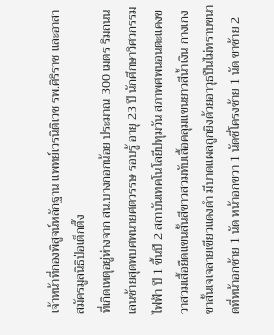เจ้าหน้าที่กองพิสูจน์หลักฐาน แพทย์เวรนิติเวช รพ.ศิริราช และอาสาสมัครมูลนิธิป่อเต็กตึ๊ง
ที่เกิดเหตุอยู่ห่างจาก สน.บางกอกน้อย ประมาณ 300 เมตร ริมถนนเลนซ้ายสุดพบศพนายศตวรรษ รอบรู้ อายุ 23 ปี นักศึกษาวิศวกรรมไฟฟ้า ปี 1 ขึ้นปี 2 สถาบันเทคโนโลยีปทุมวัน สภาพศพนอนตะแคงขวาสวมเสื้อยืดแขนสั้นสีขาวสวมทับเสื้อคลุมแขนยาวสีน้ำเงิน กางเกงขาสั้นเจเจลายเขียวแดงดำ มีบาดแผลถูกยิงด้วยอาวุธปืนไม่ทราบขนาดที่หน้าอกซ้าย 1 นัด หน้าอกขวา 1 นัดซี่โครงซ้าย 1 นัด ขาซ้าย 2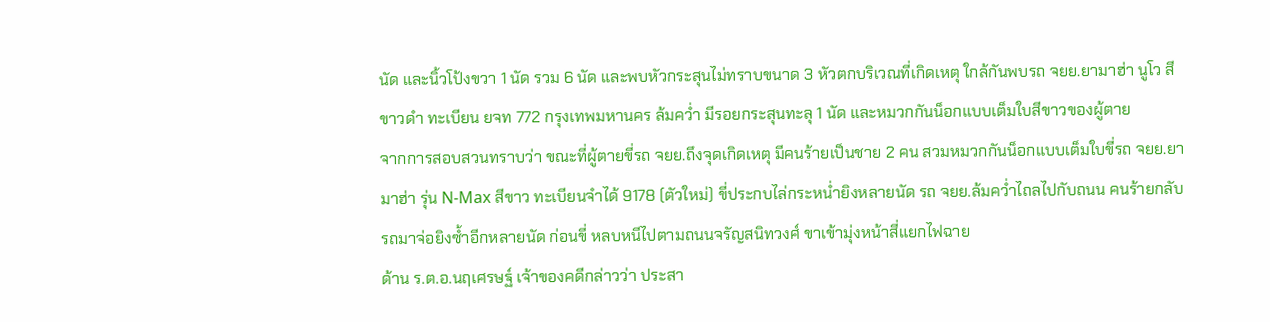นัด และนิ้วโป้งขวา 1 นัด รวม 6 นัด และพบหัวกระสุนไม่ทราบขนาด 3 หัวตกบริเวณที่เกิดเหตุ ใกล้กันพบรถ จยย.ยามาฮ่า นูโว สีขาวดำ ทะเบียน ยจท 772 กรุงเทพมหานคร ล้มคว่ำ มีรอยกระสุนทะลุ 1 นัด และหมวกกันน็อกแบบเต็มใบสีขาวของผู้ตาย
จากการสอบสวนทราบว่า ขณะที่ผู้ตายขี่รถ จยย.ถึงจุดเกิดเหตุ มีคนร้ายเป็นชาย 2 คน สวมหมวกกันน็อกแบบเต็มใบขี่รถ จยย.ยามาฮ่า รุ่น N-Max สีขาว ทะเบียนจำได้ 9178 (ตัวใหม่) ขี่ประกบไล่กระหน่ำยิงหลายนัด รถ จยย.ล้มคว่ำไถลไปกับถนน คนร้ายกลับรถมาจ่อยิงซ้ำอีกหลายนัด ก่อนขี่ หลบหนีไปตามถนนจรัญสนิทวงศ์ ขาเข้ามุ่งหน้าสี่แยกไฟฉาย
ด้าน ร.ต.อ.นฤเศรษฐ์ เจ้าของคดีกล่าวว่า ประสา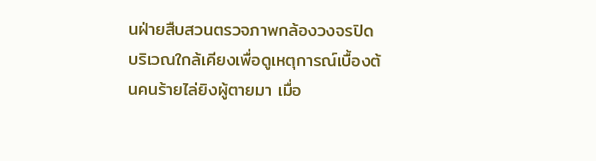นฝ่ายสืบสวนตรวจภาพกล้องวงจรปิดบริเวณใกล้เคียงเพื่อดูเหตุการณ์เบื้องต้นคนร้ายไล่ยิงผู้ตายมา เมื่อ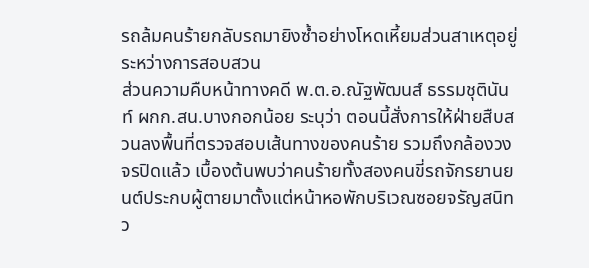รถล้มคนร้ายกลับรถมายิงซ้ำอย่างโหดเหี้ยมส่วนสาเหตุอยู่ระหว่างการสอบสวน
ส่วนความคืบหน้าทางคดี พ.ต.อ.ณัฐพัฒนส์ ธรรมชุตินันท์ ผกก.สน.บางกอกน้อย ระบุว่า ตอนนี้สั่งการให้ฝ่ายสืบสวนลงพื้นที่ตรวจสอบเส้นทางของคนร้าย รวมถึงกล้องวงจรปิดแล้ว เบื้องต้นพบว่าคนร้ายทั้งสองคนขี่รถจักรยานยนต์ประกบผู้ตายมาตั้งแต่หน้าหอพักบริเวณซอยจรัญสนิทว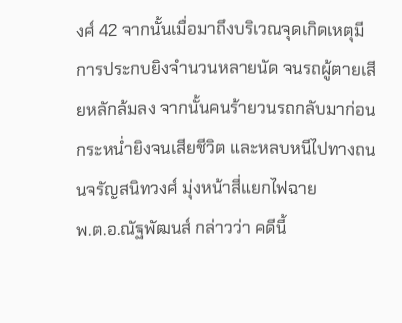งศ์ 42 จากนั้นเมื่อมาถึงบริเวณจุดเกิดเหตุมีการประกบยิงจำนวนหลายนัด จนรถผู้ตายเสียหลักล้มลง จากนั้นคนร้ายวนรถกลับมาก่อนกระหน่ำยิงจนเสียชีวิต และหลบหนีไปทางถนนจรัญสนิทวงศ์ มุ่งหน้าสี่แยกไฟฉาย
พ.ต.อ.ณัฐพัฒนส์ กล่าวว่า คดีนี้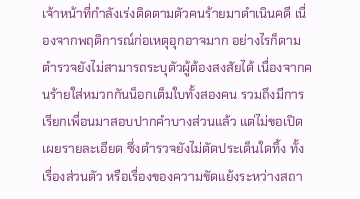เจ้าหน้าที่กำลังเร่งติดตามตัวคนร้ายมาดำเนินคดี เนื่องจากพฤติการณ์ก่อเหตุอุกอาจมาก อย่างไรก็ตาม ตำรวจยังไม่สามารถระบุตัวผู้ต้องสงสัยได้ เนื่องจากคนร้ายใส่หมวกกันน็อกเต็มใบทั้งสองคน รวมถึงมีการเรียกเพื่อนมาสอบปากคำบางส่วนแล้ว แต่ไม่ขอเปิดเผยรายละเอียด ซึ่งตำรวจยังไม่ตัดประเด็นใดทิ้ง ทั้งเรื่องส่วนตัว หรือเรื่องของความขัดแย้งระหว่างสถา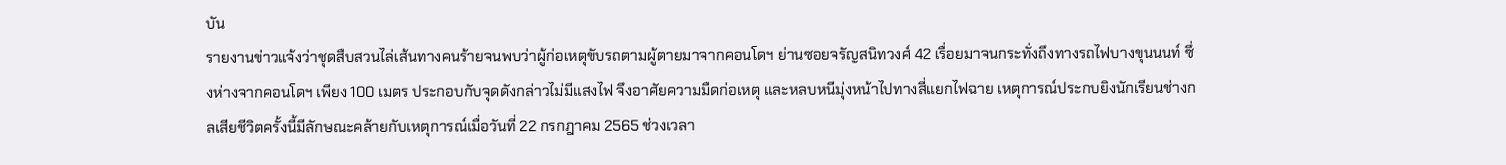บัน
รายงานข่าวแจ้งว่าชุดสืบสวนไล่เส้นทางคนร้ายจนพบว่าผู้ก่อเหตุขับรถตามผู้ตายมาจากคอนโดฯ ย่านซอยจรัญสนิทวงศ์ 42 เรื่อยมาจนกระทั่งถึงทางรถไฟบางขุนนนท์ ซึ่งห่างจากคอนโดฯ เพียง 100 เมตร ประกอบกับจุดดังกล่าวไม่มีแสงไฟ จึงอาศัยความมืดก่อเหตุ และหลบหนีมุ่งหน้าไปทางสี่แยกไฟฉาย เหตุการณ์ประกบยิงนักเรียนช่างกลเสียชีวิตครั้งนี้มีลักษณะคล้ายกับเหตุการณ์เมื่อวันที่ 22 กรกฎาคม 2565 ช่วงเวลา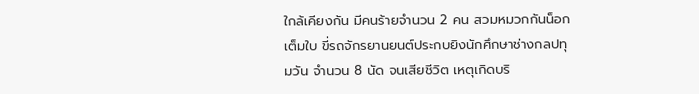ใกล้เคียงกัน มีคนร้ายจำนวน 2 คน สวมหมวกกันน็อกเต็มใบ ขี่รถจักรยานยนต์ประกบยิงนักศึกษาช่างกลปทุมวัน จำนวน 8 นัด จนเสียชีวิต เหตุเกิดบริ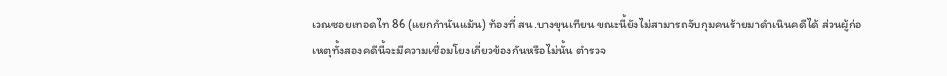เวณซอยเทอดไท 86 (แยกกำนันแม้น) ท้องที่ สน.บางขุนเทียน ขณะนี้ยังไม่สามารถจับกุมคนร้ายมาดำเนินคดีได้ ส่วนผู้ก่อเหตุทั้งสองคดีนี้จะมีความเชื่อมโยงเกี่ยวข้องกันหรือไม่นั้น ตำรวจ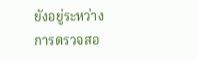ยังอยู่ระหว่างการตรวจสอ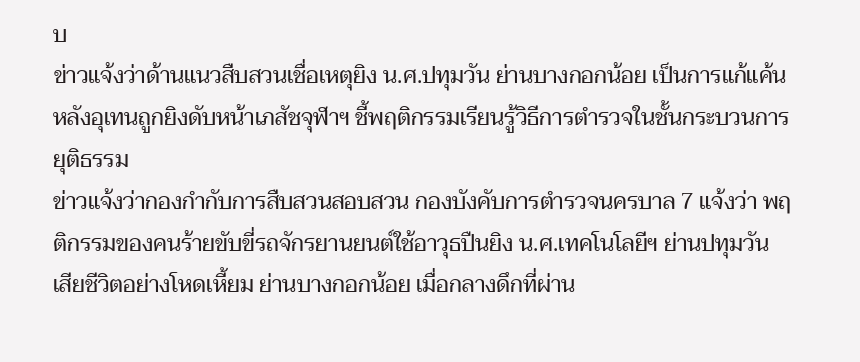บ
ข่าวแจ้งว่าด้านแนวสืบสวนเชื่อเหตุยิง น.ศ.ปทุมวัน ย่านบางกอกน้อย เป็นการแก้แค้น หลังอุเทนถูกยิงดับหน้าเภสัชจุฬาฯ ชี้พฤติกรรมเรียนรู้วิธีการตำรวจในชั้นกระบวนการยุติธรรม
ข่าวแจ้งว่ากองกำกับการสืบสวนสอบสวน กองบังคับการตำรวจนครบาล 7 แจ้งว่า พฤติกรรมของคนร้ายขับขี่รถจักรยานยนต์ใช้อาวุธปืนยิง น.ศ.เทคโนโลยีฯ ย่านปทุมวัน เสียชีวิตอย่างโหดเหี้ยม ย่านบางกอกน้อย เมื่อกลางดึกที่ผ่าน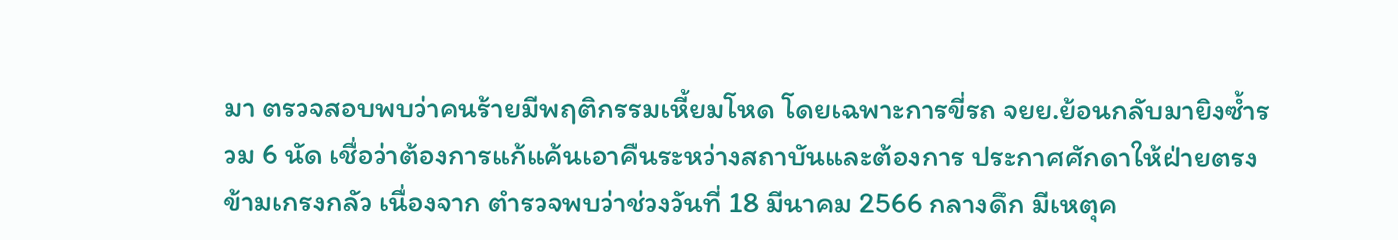มา ตรวจสอบพบว่าคนร้ายมีพฤติกรรมเหี้ยมโหด โดยเฉพาะการขี่รถ จยย.ย้อนกลับมายิงซ้ำรวม 6 นัด เชื่อว่าต้องการแก้แค้นเอาคืนระหว่างสถาบันและต้องการ ประกาศศักดาให้ฝ่ายตรงข้ามเกรงกลัว เนื่องจาก ตำรวจพบว่าช่วงวันที่ 18 มีนาคม 2566 กลางดึก มีเหตุค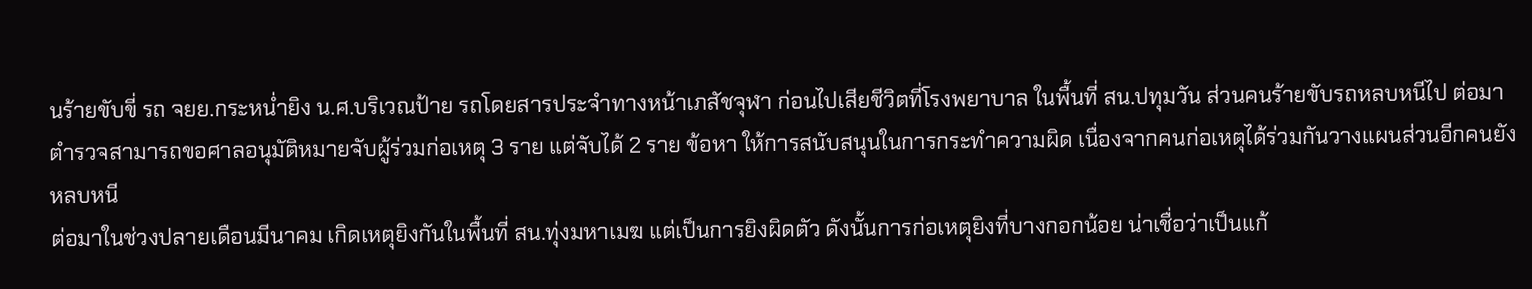นร้ายขับขี่ รถ จยย.กระหน่ำยิง น.ศ.บริเวณป้าย รถโดยสารประจำทางหน้าเภสัชจุฬา ก่อนไปเสียชีวิตที่โรงพยาบาล ในพื้นที่ สน.ปทุมวัน ส่วนคนร้ายขับรถหลบหนีไป ต่อมาตำรวจสามารถขอศาลอนุมัติหมายจับผู้ร่วมก่อเหตุ 3 ราย แต่จับได้ 2 ราย ข้อหา ให้การสนับสนุนในการกระทำความผิด เนื่องจากคนก่อเหตุได้ร่วมกันวางแผนส่วนอีกคนยังหลบหนี
ต่อมาในช่วงปลายเดือนมีนาคม เกิดเหตุยิงกันในพื้นที่ สน.ทุ่งมหาเมฆ แต่เป็นการยิงผิดตัว ดังนั้นการก่อเหตุยิงที่บางกอกน้อย น่าเชื่อว่าเป็นแก้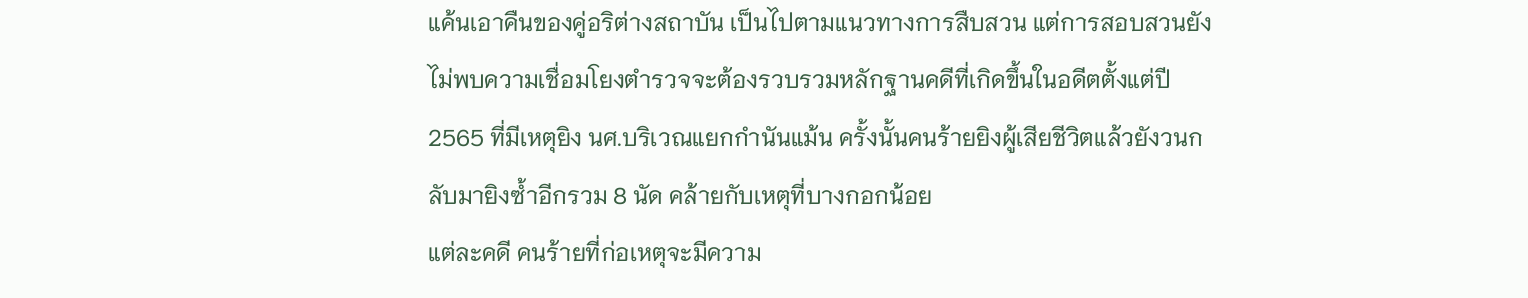แค้นเอาคืนของคู่อริต่างสถาบัน เป็นไปตามแนวทางการสืบสวน แต่การสอบสวนยังไม่พบความเชื่อมโยงตำรวจจะต้องรวบรวมหลักฐานคดีที่เกิดขึ้นในอดีตตั้งแต่ปี 2565 ที่มีเหตุยิง นศ.บริเวณแยกกำนันแม้น ครั้งนั้นคนร้ายยิงผู้เสียชีวิตแล้วยังวนกลับมายิงซ้ำอีกรวม 8 นัด คล้ายกับเหตุที่บางกอกน้อย
แต่ละคดี คนร้ายที่ก่อเหตุจะมีความ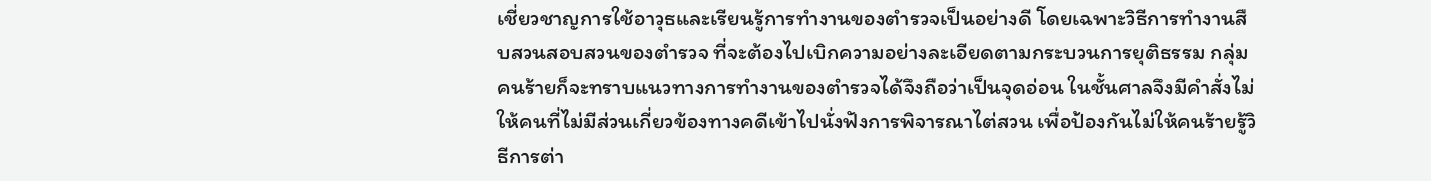เชี่ยวชาญการใช้อาวุธและเรียนรู้การทำงานของตำรวจเป็นอย่างดี โดยเฉพาะวิธีการทำงานสืบสวนสอบสวนของตำรวจ ที่จะต้องไปเบิกความอย่างละเอียดตามกระบวนการยุติธรรม กลุ่มคนร้ายก็จะทราบแนวทางการทำงานของตำรวจได้จึงถือว่าเป็นจุดอ่อน ในชั้นศาลจึงมีคำสั่งไม่ให้คนที่ไม่มีส่วนเกี่ยวข้องทางคดีเข้าไปนั่งฟังการพิจารณาไต่สวน เพื่อป้องกันไม่ให้คนร้ายรู้วิธีการต่า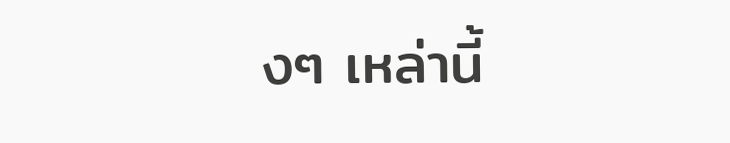งๆ เหล่านี้